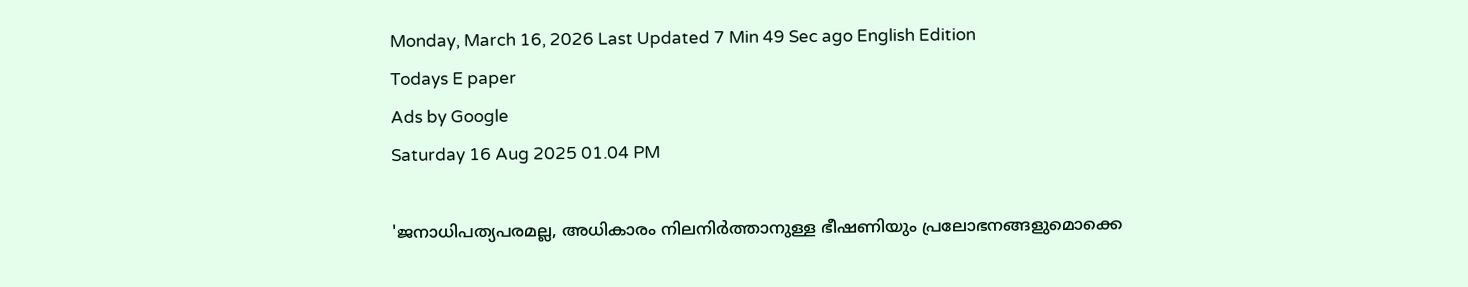Monday, March 16, 2026 Last Updated 7 Min 49 Sec ago English Edition
Todays E paper
Ads by Google
Saturday 16 Aug 2025 01.04 PM

'ജനാധിപത്യപരമല്ല, അധികാരം നിലനിര്‍ത്താനുള്ള ഭീഷണിയും പ്രലോഭനങ്ങളുമൊക്കെ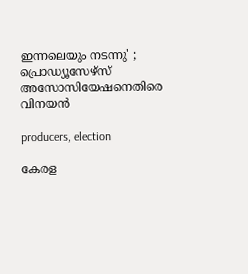ഇന്നലെയും നടന്നു' ; പ്രൊഡ്യൂസേഴ്‌സ് അസോസിയേഷനെതിരെ വിനയന്‍

producers, election

കേരള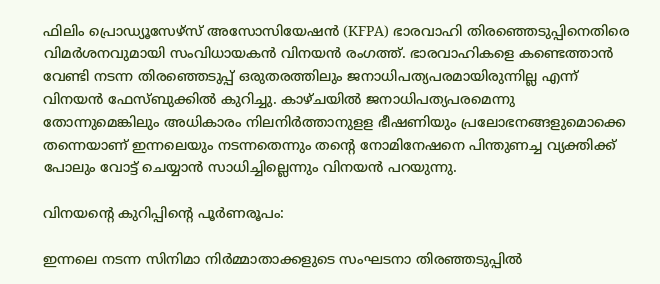ഫിലിം പ്രൊഡ്യൂസേഴ്‌സ് അസോസിയേഷന്‍ (KFPA) ഭാരവാഹി തിരഞ്ഞെടുപ്പിനെതിരെ വിമര്‍ശനവുമായി സംവിധായകന്‍ വിനയന്‍ രംഗത്ത്. ഭാരവാഹികളെ കണ്ടെത്താന്‍ വേണ്ടി നടന്ന തിരഞ്ഞെടുപ്പ് ഒരുതരത്തിലും ജനാധിപത്യപരമായിരുന്നില്ല എന്ന് വിനയന്‍ ഫേസ്ബുക്കില്‍ കുറിച്ചു. കാഴ്ചയില്‍ ജനാധിപത്യപരമെന്നു തോന്നുമെങ്കിലും അധികാരം നിലനിര്‍ത്താനുളള ഭീഷണിയും പ്രലോഭനങ്ങളുമൊക്കെ തന്നെയാണ് ഇന്നലെയും നടന്നതെന്നും തന്റെ നോമിനേഷനെ പിന്തുണച്ച വ്യക്തിക്ക് പോലും വോട്ട് ചെയ്യാന്‍ സാധിച്ചില്ലെന്നും വിനയന്‍ പറയുന്നു.

വിനയന്റെ കുറിപ്പിന്റെ പൂര്‍ണരൂപം:

ഇന്നലെ നടന്ന സിനിമാ നിര്‍മ്മാതാക്കളുടെ സംഘടനാ തിരഞ്ഞടുപ്പില്‍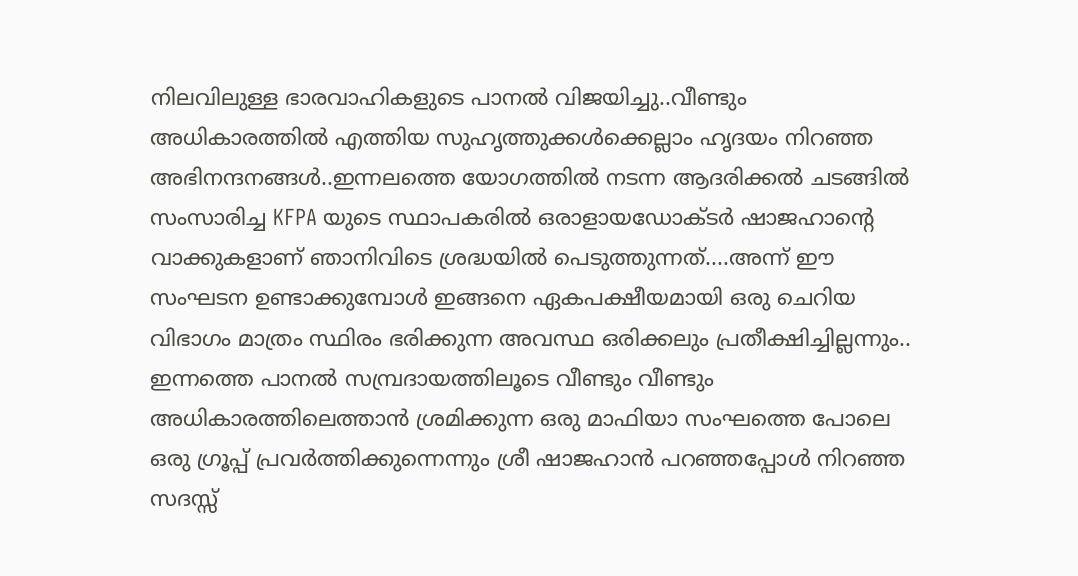നിലവിലുള്ള ഭാരവാഹികളുടെ പാനല്‍ വിജയിച്ചു..വീണ്ടും അധികാരത്തില്‍ എത്തിയ സുഹൃത്തുക്കള്‍ക്കെല്ലാം ഹൃദയം നിറഞ്ഞ അഭിനന്ദനങ്ങള്‍..ഇന്നലത്തെ യോഗത്തില്‍ നടന്ന ആദരിക്കല്‍ ചടങ്ങില്‍ സംസാരിച്ച KFPA യുടെ സ്ഥാപകരില്‍ ഒരാളായഡോക്ടര്‍ ഷാജഹാന്റെ വാക്കുകളാണ് ഞാനിവിടെ ശ്രദ്ധയില്‍ പെടുത്തുന്നത്....അന്ന് ഈ സംഘടന ഉണ്ടാക്കുമ്പോള്‍ ഇങ്ങനെ ഏകപക്ഷീയമായി ഒരു ചെറിയ വിഭാഗം മാത്രം സ്ഥിരം ഭരിക്കുന്ന അവസ്ഥ ഒരിക്കലും പ്രതീക്ഷിച്ചില്ലന്നും.. ഇന്നത്തെ പാനല്‍ സമ്പ്രദായത്തിലൂടെ വീണ്ടും വീണ്ടും അധികാരത്തിലെത്താന്‍ ശ്രമിക്കുന്ന ഒരു മാഫിയാ സംഘത്തെ പോലെ ഒരു ഗ്രൂപ്പ് പ്രവര്‍ത്തിക്കുന്നെന്നും ശ്രീ ഷാജഹാന്‍ പറഞ്ഞപ്പോള്‍ നിറഞ്ഞ സദസ്സ്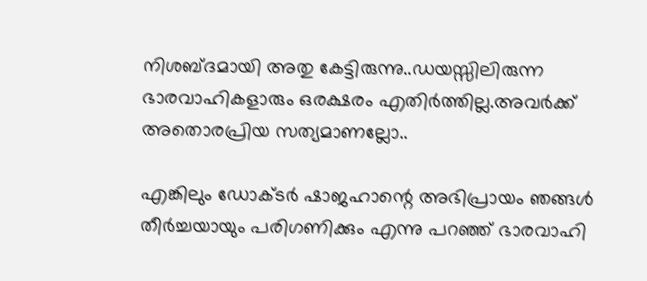നിശബ്ദമായി അതു കേട്ടിരുന്നു..ഡയസ്സിലിരുന്ന ഭാരവാഹികളാരും ഒരക്ഷരം എതിര്‍ത്തില്ല.അവര്‍ക്ക് അതൊരപ്രിയ സത്യമാണല്ലോ..

എങ്കിലും ഡോക്ടര്‍ ഷാജഹാന്റെ അഭിപ്രായം ഞങ്ങള്‍ തീര്‍ച്ചയായും പരിഗണിക്കും എന്നു പറഞ്ഞ് ഭാരവാഹി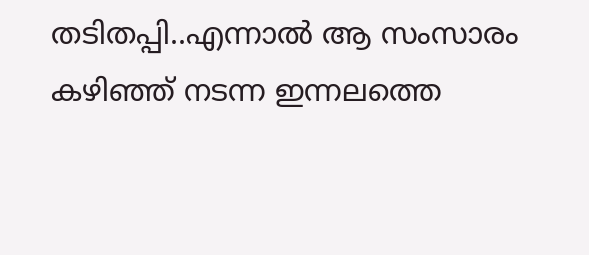തടിതപ്പി..എന്നാല്‍ ആ സംസാരം കഴിഞ്ഞ് നടന്ന ഇന്നലത്തെ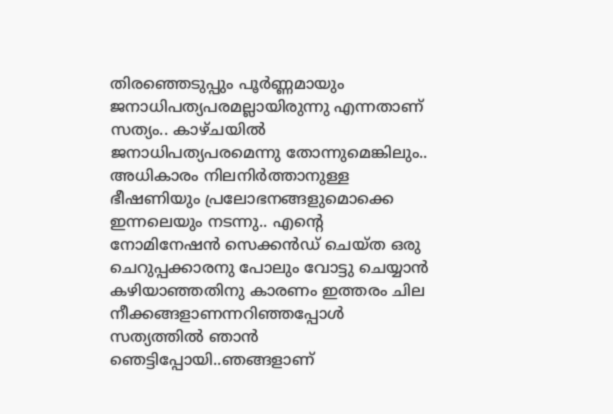തിരഞ്ഞെടുപ്പും പൂര്‍ണ്ണമായും ജനാധിപത്യപരമല്ലായിരുന്നു എന്നതാണ് സത്യം.. കാഴ്ചയില്‍ ജനാധിപത്യപരമെന്നു തോന്നുമെങ്കിലും.. അധികാരം നിലനിര്‍ത്താനുള്ള ഭീഷണിയും പ്രലോഭനങ്ങളുമൊക്കെ ഇന്നലെയും നടന്നു.. എന്റെ നോമിനേഷന്‍ സെക്കന്‍ഡ് ചെയ്ത ഒരു ചെറുപ്പക്കാരനു പോലും വോട്ടു ചെയ്യാന്‍ കഴിയാഞ്ഞതിനു കാരണം ഇത്തരം ചില നീക്കങ്ങളാണന്നറിഞ്ഞപ്പോള്‍ സത്യത്തില്‍ ഞാന്‍ ഞെട്ടിപ്പോയി..ഞങ്ങളാണ്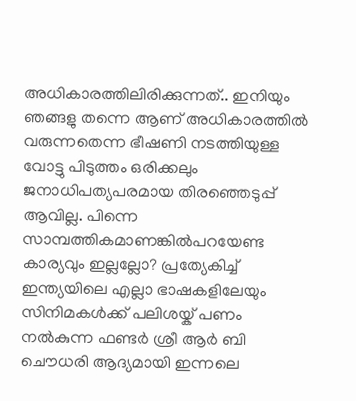അധികാരത്തിലിരിക്കുന്നത്.. ഇനിയും ഞങ്ങളു തന്നെ ആണ് അധികാരത്തില്‍ വരുന്നതെന്ന ഭീഷണി നടത്തിയുള്ള വോട്ടു പിടുത്തം ഒരിക്കലും ജനാധിപത്യപരമായ തിരഞ്ഞെടുപ്പ് ആവില്ല. പിന്നെ സാമ്പത്തികമാണങ്കില്‍പറയേണ്ട കാര്യവും ഇല്ലല്ലോ? പ്രത്യേകിച്ച് ഇന്ത്യയിലെ എല്ലാ ഭാഷകളിലേയും സിനിമകള്‍ക്ക് പലിശയ്ക് പണം നല്‍കുന്ന ഫണ്ടര്‍ ശ്രീ ആര്‍ ബി ചൌധരി ആദ്യമായി ഇന്നലെ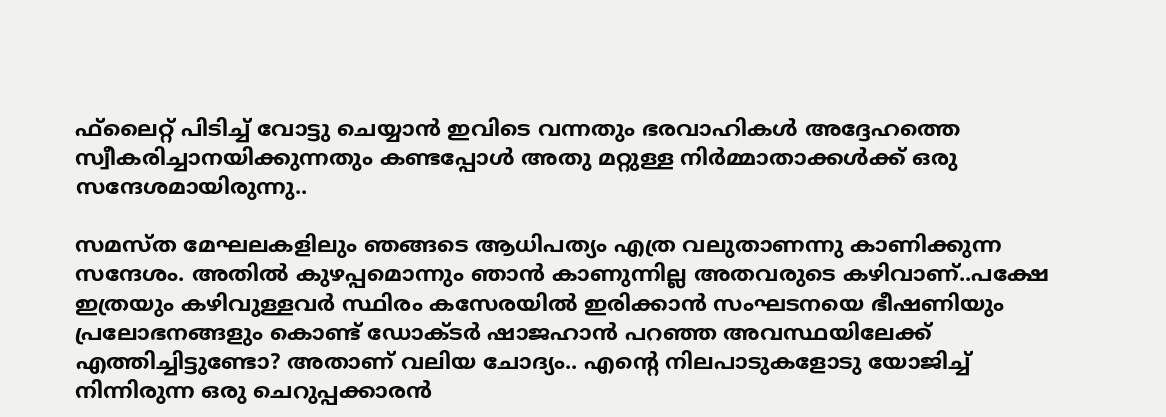ഫ്‌ലൈറ്റ് പിടിച്ച് വോട്ടു ചെയ്യാന്‍ ഇവിടെ വന്നതും ഭരവാഹികള്‍ അദ്ദേഹത്തെ സ്വീകരിച്ചാനയിക്കുന്നതും കണ്ടപ്പോള്‍ അതു മറ്റുള്ള നിര്‍മ്മാതാക്കള്‍ക്ക് ഒരു സന്ദേശമായിരുന്നു..

സമസ്ത മേഘലകളിലും ഞങ്ങടെ ആധിപത്യം എത്ര വലുതാണന്നു കാണിക്കുന്ന സന്ദേശം. അതില്‍ കുഴപ്പമൊന്നും ഞാന്‍ കാണുന്നില്ല അതവരുടെ കഴിവാണ്..പക്ഷേ ഇത്രയും കഴിവുള്ളവര്‍ സ്ഥിരം കസേരയില്‍ ഇരിക്കാന്‍ സംഘടനയെ ഭീഷണിയും പ്രലോഭനങ്ങളും കൊണ്ട് ഡോക്ടര്‍ ഷാജഹാന്‍ പറഞ്ഞ അവസ്ഥയിലേക്ക് എത്തിച്ചിട്ടുണ്ടോ? അതാണ് വലിയ ചോദ്യം.. എന്റെ നിലപാടുകളോടു യോജിച്ച് നിന്നിരുന്ന ഒരു ചെറുപ്പക്കാരന്‍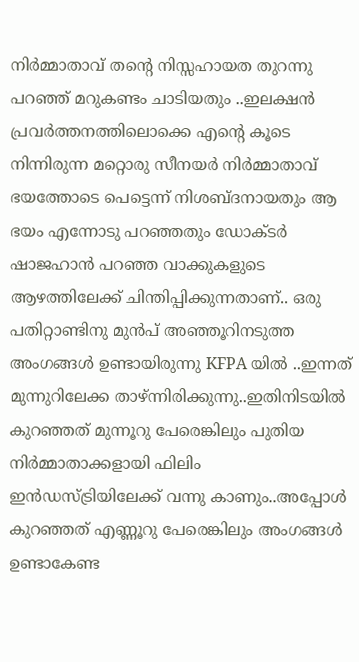നിര്‍മ്മാതാവ് തന്റെ നിസ്സഹായത തുറന്നു പറഞ്ഞ് മറുകണ്ടം ചാടിയതും ..ഇലക്ഷന്‍ പ്രവര്‍ത്തനത്തിലൊക്കെ എന്റെ കൂടെ നിന്നിരുന്ന മറ്റൊരു സീനയര്‍ നിര്‍മ്മാതാവ് ഭയത്തോടെ പെട്ടെന്ന് നിശബ്ദനായതും ആ ഭയം എന്നോടു പറഞ്ഞതും ഡോക്ടര്‍ ഷാജഹാന്‍ പറഞ്ഞ വാക്കുകളുടെ ആഴത്തിലേക്ക് ചിന്തിപ്പിക്കുന്നതാണ്.. ഒരു പതിറ്റാണ്ടിനു മുന്‍പ് അഞ്ഞൂറിനടുത്ത അംഗങ്ങള്‍ ഉണ്ടായിരുന്നു KFPA യില്‍ ..ഇന്നത് മുന്നുറിലേക്ക താഴ്ന്നിരിക്കുന്നു..ഇതിനിടയില്‍ കുറഞ്ഞത് മുന്നൂറു പേരെങ്കിലും പുതിയ നിര്‍മ്മാതാക്കളായി ഫിലിം ഇന്‍ഡസ്ട്രിയിലേക്ക് വന്നു കാണും..അപ്പോള്‍ കുറഞ്ഞത് എണ്ണൂറു പേരെങ്കിലും അംഗങ്ങള്‍ ഉണ്ടാകേണ്ട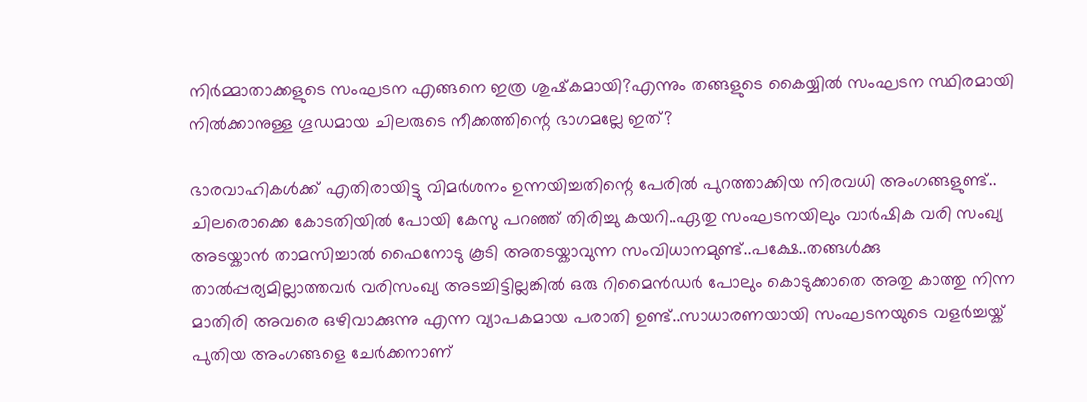നിര്‍മ്മാതാക്കളുടെ സംഘടന എങ്ങനെ ഇത്ര ശുഷ്‌കമായി?എന്നും തങ്ങളുടെ കൈയ്യില്‍ സംഘടന സ്ഥിരമായി നില്‍ക്കാനുള്ള ഗൂഡമായ ചിലരുടെ നീക്കത്തിന്റെ ഭാഗമല്ലേ ഇത്?

ഭാരവാഹികള്‍ക്ക് എതിരായിട്ടു വിമര്‍ശനം ഉന്നയിച്ചതിന്റെ പേരില്‍ പുറത്താക്കിയ നിരവധി അംഗങ്ങളുണ്ട്.. ചിലരൊക്കെ കോടതിയില്‍ പോയി കേസു പറഞ്ഞ് തിരിച്ചു കയറി..ഏതു സംഘടനയിലും വാര്‍ഷിക വരി സംഖ്യ അടയ്കാന്‍ താമസിച്ചാല്‍ ഫൈനോടു കൂടി അതടയ്കാവുന്ന സംവിധാനമുണ്ട്..പക്ഷേ..തങ്ങള്‍ക്കു താല്‍പ്പര്യമില്ലാത്തവര്‍ വരിസംഖ്യ അടച്ചിട്ടില്ലങ്കില്‍ ഒരു റിമൈന്‍ഡര്‍ പോലും കൊടുക്കാതെ അതു കാത്തു നിന്ന മാതിരി അവരെ ഒഴിവാക്കുന്നു എന്ന വ്യാപകമായ പരാതി ഉണ്ട്..സാധാരണയായി സംഘടനയുടെ വളര്‍ച്ചയ്ക് പുതിയ അംഗങ്ങളെ ചേര്‍ക്കനാണ്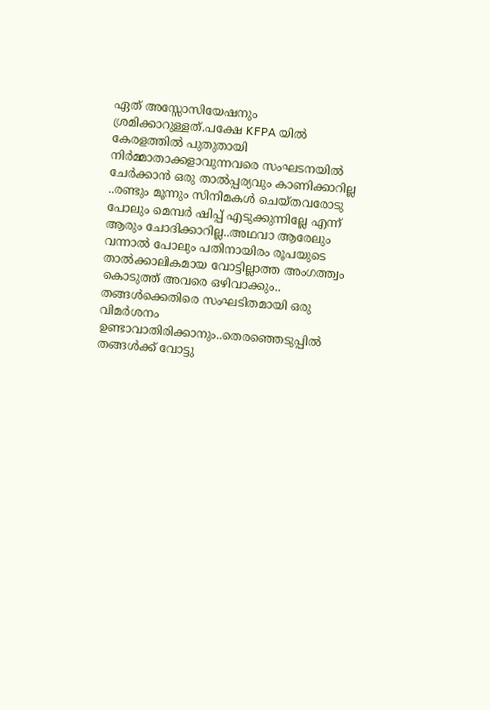ഏത് അസ്സോസിയേഷനും ശ്രമിക്കാറുള്ളത്.പക്ഷേ KFPA യില്‍ കേരളത്തില്‍ പുതുതായി നിര്‍മ്മാതാക്കളാവുന്നവരെ സംഘടനയില്‍ ചേര്‍ക്കാന്‍ ഒരു താല്‍പ്പര്യവും കാണിക്കാറില്ല ..രണ്ടും മൂന്നും സിനിമകള്‍ ചെയ്തവരോടു പോലും മെമ്പര്‍ ഷിപ്പ് എടുക്കുന്നില്ലേ എന്ന് ആരും ചോദിക്കാറില്ല..അഥവാ ആരേലും വന്നാല്‍ പോലും പതിനായിരം രൂപയുടെ താല്‍ക്കാലികമായ വോട്ടില്ലാത്ത അംഗത്ത്വം കൊടുത്ത് അവരെ ഒഴിവാക്കും.. തങ്ങള്‍ക്കെതിരെ സംഘടിതമായി ഒരു വിമര്‍ശനം ഉണ്ടാവാതിരിക്കാനും..തെരഞ്ഞെടുപ്പില്‍ തങ്ങള്‍ക്ക് വോട്ടു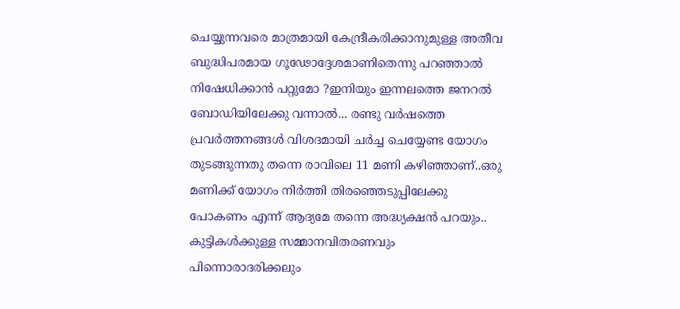ചെയ്യുന്നവരെ മാത്രമായി കേന്ദ്രീകരിക്കാനുമുള്ള അതീവ ബുദ്ധിപരമായ ഗൂഢോദ്ദേശമാണിതെന്നു പറഞ്ഞാല്‍ നിഷേധിക്കാന്‍ പറ്റുമോ ?ഇനിയും ഇന്നലത്തെ ജനറല്‍ ബോഡിയിലേക്കു വന്നാല്‍... രണ്ടു വര്‍ഷത്തെ പ്രവര്‍ത്തനങ്ങള്‍ വിശദമായി ചര്‍ച്ച ചെയ്യേണ്ട യോഗം തുടങ്ങുന്നതു തന്നെ രാവിലെ 11 മണി കഴിഞ്ഞാണ്..ഒരു മണിക്ക് യോഗം നിര്‍ത്തി തിരഞ്ഞെടുപ്പിലേക്കു പോകണം എന്ന് ആദ്യമേ തന്നെ അദ്ധ്യക്ഷന്‍ പറയും.. കുട്ടികള്‍ക്കുള്ള സമ്മാനവിതരണവും പിന്നൊരാദരിക്കലും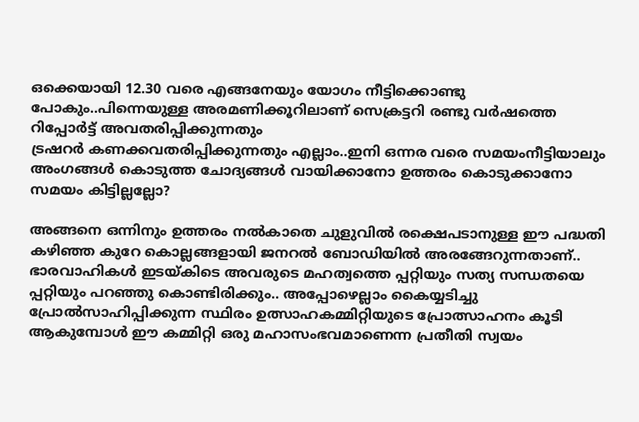ഒക്കെയായി 12.30 വരെ എങ്ങനേയും യോഗം നീട്ടിക്കൊണ്ടു പോകും..പിന്നെയുള്ള അരമണിക്കൂറിലാണ് സെക്രട്ടറി രണ്ടു വര്‍ഷത്തെ റിപ്പോര്‍ട്ട് അവതരിപ്പിക്കുന്നതും
ട്രഷറര്‍ കണക്കവതരിപ്പിക്കുന്നതും എല്ലാം..ഇനി ഒന്നര വരെ സമയംനീട്ടിയാലും അംഗങ്ങള്‍ കൊടുത്ത ചോദ്യങ്ങള്‍ വായിക്കാനോ ഉത്തരം കൊടുക്കാനോ സമയം കിട്ടില്ലല്ലോ?

അങ്ങനെ ഒന്നിനും ഉത്തരം നല്‍കാതെ ചുളുവില്‍ രക്ഷെപടാനുള്ള ഈ പദ്ധതി കഴിഞ്ഞ കുറേ കൊല്ലങ്ങളായി ജനറല്‍ ബോഡിയില്‍ അരങ്ങേറുന്നതാണ്.. ഭാരവാഹികള്‍ ഇടയ്കിടെ അവരുടെ മഹത്വത്തെ പ്പറ്റിയും സത്യ സന്ധതയെ പ്പറ്റിയും പറഞ്ഞു കൊണ്ടിരിക്കും.. അപ്പോഴെല്ലാം കൈയ്യടിച്ചു പ്രോല്‍സാഹിപ്പിക്കുന്ന സ്ഥിരം ഉത്സാഹകമ്മിറ്റിയുടെ പ്രോത്സാഹനം കൂടി ആകുമ്പോള്‍ ഈ കമ്മിറ്റി ഒരു മഹാസംഭവമാണെന്ന പ്രതീതി സ്വയം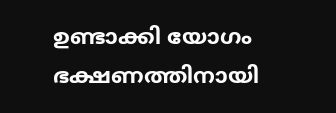ഉണ്ടാക്കി യോഗം ഭക്ഷണത്തിനായി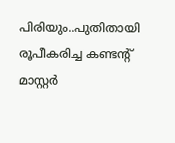പിരിയും..പുതിതായി രൂപീകരിച്ച കണ്ടന്റ് മാസ്റ്റര്‍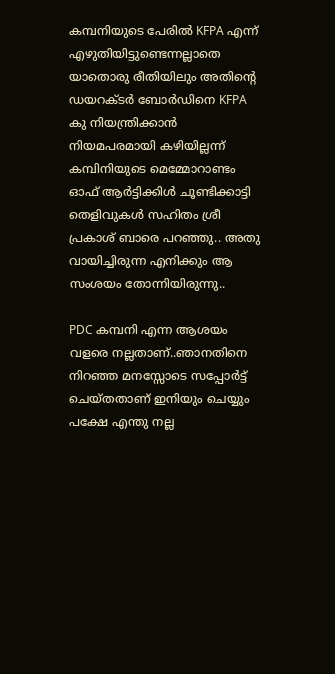കമ്പനിയുടെ പേരില്‍ KFPA എന്ന് എഴുതിയിട്ടുണ്ടെന്നല്ലാതെ യാതൊരു രീതിയിലും അതിന്റെ ഡയറക്ടര്‍ ബോര്‍ഡിനെ KFPA കു നിയന്ത്രിക്കാന്‍ നിയമപരമായി കഴിയില്ലന്ന് കമ്പിനിയുടെ മെമ്മോറാണ്ടം ഓഫ് ആര്‍ട്ടിക്കിള്‍ ചൂണ്ടിക്കാട്ടി തെളിവുകള്‍ സഹിതം ശ്രീ പ്രകാശ് ബാരെ പറഞ്ഞു.. അതു വായിച്ചിരുന്ന എനിക്കും ആ സംശയം തോന്നിയിരുന്നു..

PDC കമ്പനി എന്ന ആശയം വളരെ നല്ലതാണ്..ഞാനതിനെ നിറഞ്ഞ മനസ്സോടെ സപ്പോര്‍ട്ട് ചെയ്തതാണ് ഇനിയും ചെയ്യും പക്ഷേ എന്തു നല്ല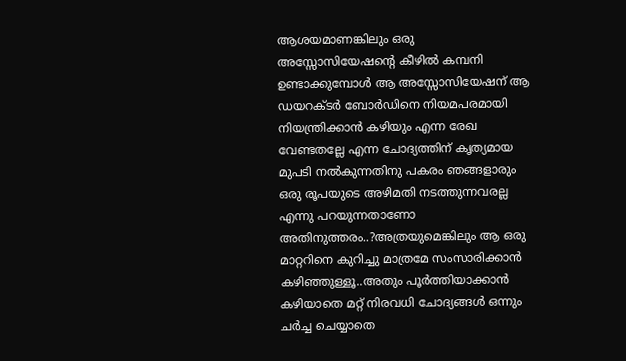ആശയമാണങ്കിലും ഒരു അസ്സോസിയേഷന്റെ കീഴില്‍ കമ്പനി ഉണ്ടാക്കുമ്പോള്‍ ആ അസ്സോസിയേഷന് ആ ഡയറക്ടര്‍ ബോര്‍ഡിനെ നിയമപരമായി നിയന്ത്രിക്കാന്‍ കഴിയും എന്ന രേഖ വേണ്ടതല്ലേ എന്ന ചോദ്യത്തിന് കൃത്യമായ മുപടി നല്‍കുന്നതിനു പകരം ഞങ്ങളാരും ഒരു രൂപയുടെ അഴിമതി നടത്തുന്നവരല്ല എന്നു പറയുന്നതാണോ അതിനുത്തരം..?അത്രയുമെങ്കിലും ആ ഒരു മാറ്ററിനെ കുറിച്ചു മാത്രമേ സംസാരിക്കാന്‍ കഴിഞ്ഞുള്ളൂ..അതും പൂര്‍ത്തിയാക്കാന്‍ കഴിയാതെ മറ്റ് നിരവധി ചോദ്യങ്ങള്‍ ഒന്നും ചര്‍ച്ച ചെയ്യാതെ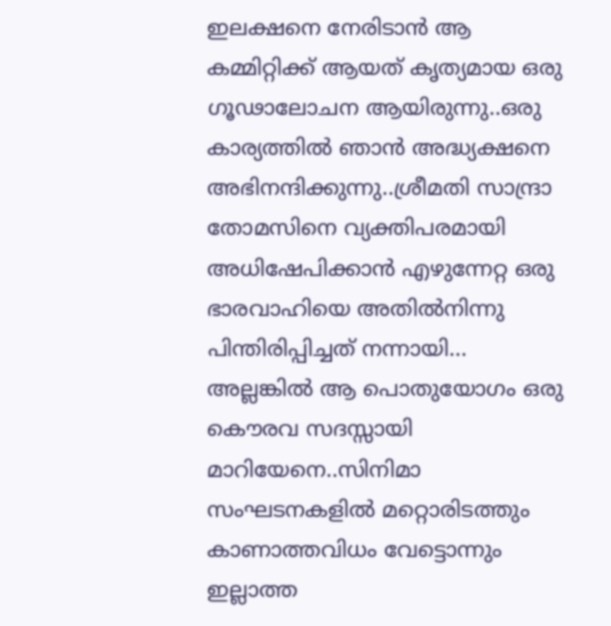ഇലക്ഷനെ നേരിടാന്‍ ആ കമ്മിറ്റിക്ക് ആയത് കൃത്യമായ ഒരു ഗൂഢാലോചന ആയിരുന്നു..ഒരു കാര്യത്തില്‍ ഞാന്‍ അദ്ധ്യക്ഷനെ അഭിനന്ദിക്കുന്നു..ശ്രീമതി സാന്ദ്രാ തോമസിനെ വ്യക്തിപരമായി അധിഷേപിക്കാന്‍ എഴുന്നേറ്റ ഒരു ഭാരവാഹിയെ അതില്‍നിന്നു പിന്തിരിപ്പിച്ചത് നന്നായി... അല്ലങ്കില്‍ ആ പൊതുയോഗം ഒരു കൌരവ സദസ്സായി മാറിയേനെ..സിനിമാ സംഘടനകളില്‍ മറ്റൊരിടത്തും കാണാത്തവിധം വേട്ടൊന്നും ഇല്ലാത്ത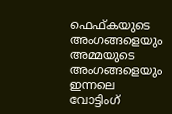ഫെഫ്കയുടെ അംഗങ്ങളെയും അമ്മയുടെ അംഗങ്ങളെയും ഇന്നലെ വോട്ടിംഗ്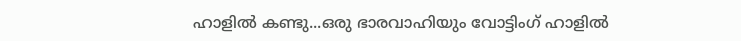ഹാളില്‍ കണ്ടു...ഒരു ഭാരവാഹിയും വോട്ടിംഗ് ഹാളില്‍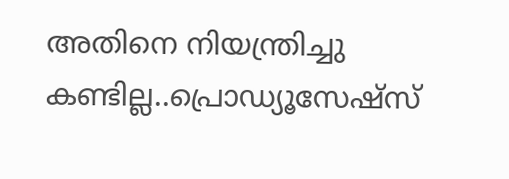അതിനെ നിയന്ത്രിച്ചു കണ്ടില്ല..പ്രൊഡ്യൂസേഷ്‌സ്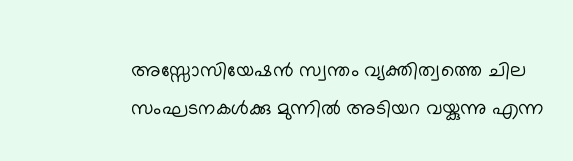അസ്സോസിയേഷന്‍ സ്വന്തം വ്യക്തിത്വത്തെ ചില സംഘടനകള്‍ക്കു മുന്നില്‍ അടിയറ വയ്കുന്നു എന്ന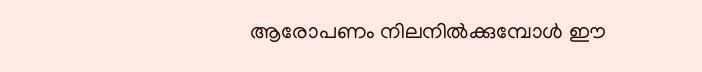ആരോപണം നിലനില്‍ക്കുമ്പോള്‍ ഈ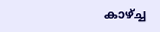കാഴ്ച്ച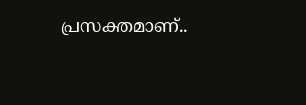പ്രസക്തമാണ്..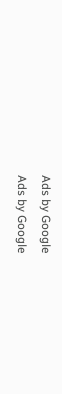Ads by Google
Ads by Google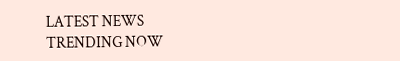LATEST NEWS
TRENDING NOW